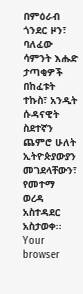በምዕራብ ጎንደር ዞን፣ ባለፈው ሳምንት እሑድ ታጣቂዎች በከፈቱት ተኩስ፣ አንዲት ሱዳናዊት ስደተኛን ጨምሮ ሁለት ኢትዮጵያውያን መገደላቸውን፣ የመተማ ወረዳ አስተዳደር አስታወቀ፡፡
Your browser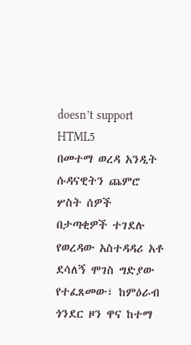doesn’t support HTML5
በመተማ ወረዳ አንዲት ሱዳናዊትን ጨምሮ ሦስት ሰዎች በታጣቂዎች ተገደሉ
የወረዳው አስተዳዳሪ አቶ ደሳለኝ ሞገስ ግድያው የተፈጸመው፣ ከምዕራብ ጎንደር ዞን ዋና ከተማ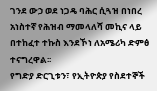ገንደ ውኃ ወደ ነጋዴ ባሕር ሲጓዝ በነበረ አነስተኛ የሕዝብ ማመላለሻ መኪና ላይ በተከፈተ ተኩስ እንደኾነ ለአሜሪካ ድምፅ ተናግረዋል፡፡
የግድያ ድርጊቱን፣ የኢትዮጵያ የስደተኞች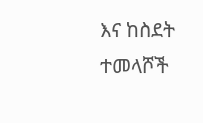እና ከስደት ተመላሾች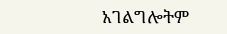አገልግሎትም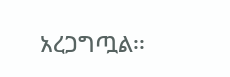አረጋግጧል፡፡